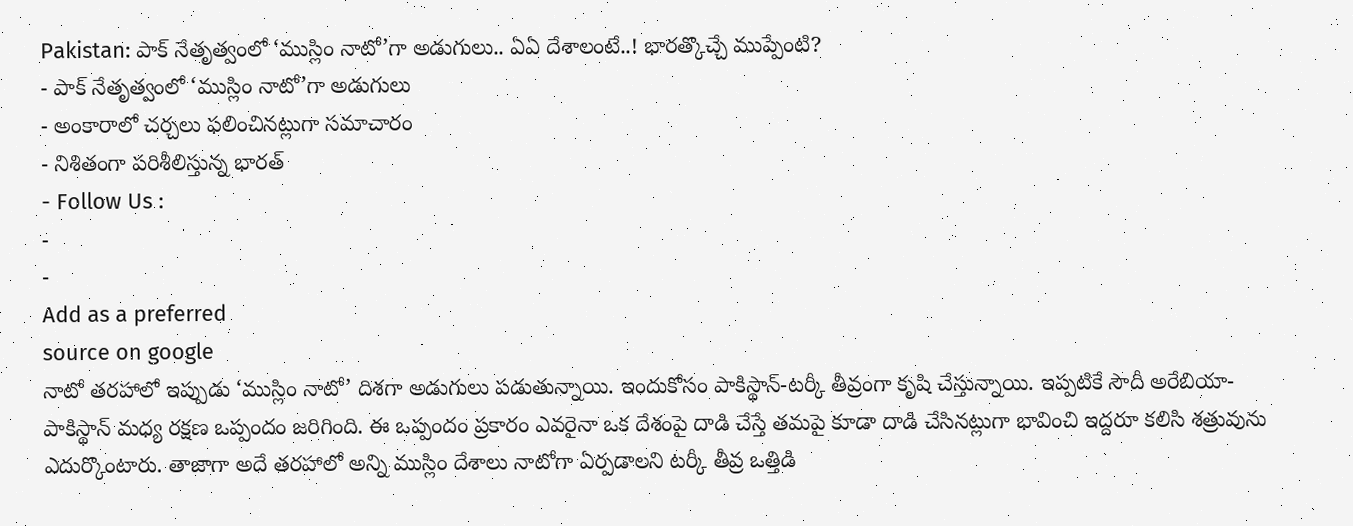Pakistan: పాక్ నేతృత్వంలో ‘ముస్లిం నాటో’గా అడుగులు.. ఏఏ దేశాలంటే..! భారత్కొచ్చే ముప్పేంటి?
- పాక్ నేతృత్వంలో ‘ముస్లిం నాటో’గా అడుగులు
- అంకారాలో చర్చలు ఫలించినట్లుగా సమాచారం
- నిశితంగా పరిశీలిస్తున్న భారత్
- Follow Us :
-
-
Add as a preferred
source on google
నాటో తరహాలో ఇప్పుడు ‘ముస్లిం నాటో’ దిశగా అడుగులు పడుతున్నాయి. ఇందుకోసం పాకిస్థాన్-టర్కీ తీవ్రంగా కృషి చేస్తున్నాయి. ఇప్పటికే సౌదీ అరేబియా-పాకిస్థాన్ మధ్య రక్షణ ఒప్పందం జరిగింది. ఈ ఒప్పందం ప్రకారం ఎవరైనా ఒక దేశంపై దాడి చేస్తే తమపై కూడా దాడి చేసినట్లుగా భావించి ఇద్దరూ కలిసి శత్రువును ఎదుర్కొంటారు. తాజాగా అదే తరహాలో అన్ని ముస్లిం దేశాలు నాటోగా ఏర్పడాలని టర్కీ తీవ్ర ఒత్తిడి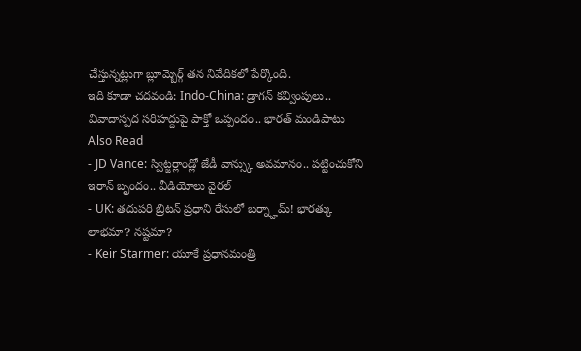చేస్తున్నట్లుగా బ్లూమ్బెర్గ్ తన నివేదికలో పేర్కొంది.
ఇది కూడా చదవండి: Indo-China: డ్రాగన్ కవ్వింపులు.. వివాదాస్పద సరిహద్దుపై పాక్తో ఒప్పందం.. భారత్ మండిపాటు
Also Read
- JD Vance: స్విట్జర్లాండ్లో జేడీ వాన్స్కు అవమానం.. పట్టించుకోని ఇరాన్ బృందం.. వీడియోలు వైరల్
- UK: తదుపరి బ్రిటన్ ప్రధాని రేసులో బర్న్హామ్! భారత్కు లాభమా? నష్టమా?
- Keir Starmer: యూకే ప్రధానమంత్రి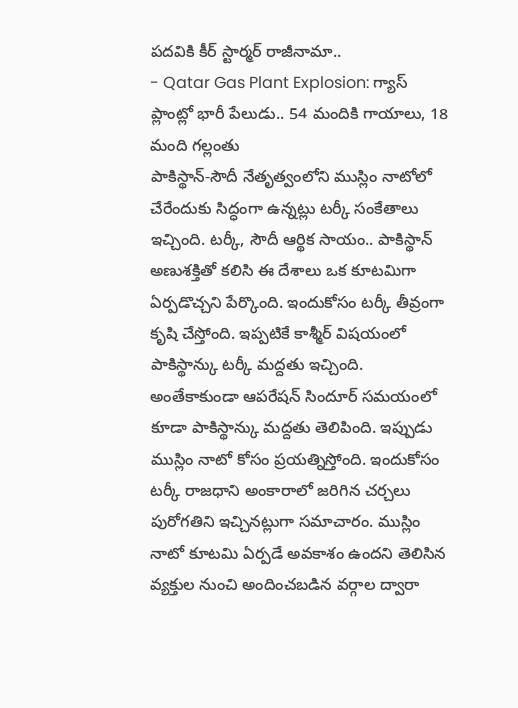పదవికి కీర్ స్టార్మర్ రాజీనామా..
- Qatar Gas Plant Explosion: గ్యాస్ ప్లాంట్లో భారీ పేలుడు.. 54 మందికి గాయాలు, 18 మంది గల్లంతు
పాకిస్థాన్-సౌదీ నేతృత్వంలోని ముస్లిం నాటోలో చేరేందుకు సిద్ధంగా ఉన్నట్లు టర్కీ సంకేతాలు ఇచ్చింది. టర్కీ, సౌదీ ఆర్థిక సాయం.. పాకిస్థాన్ అణుశక్తితో కలిసి ఈ దేశాలు ఒక కూటమిగా ఏర్పడొచ్చని పేర్కొంది. ఇందుకోసం టర్కీ తీవ్రంగా కృషి చేస్తోంది. ఇప్పటికే కాశ్మీర్ విషయంలో పాకిస్థాన్కు టర్కీ మద్దతు ఇచ్చింది. అంతేకాకుండా ఆపరేషన్ సిందూర్ సమయంలో కూడా పాకిస్థాన్కు మద్దతు తెలిపింది. ఇప్పుడు ముస్లిం నాటో కోసం ప్రయత్నిస్తోంది. ఇందుకోసం టర్కీ రాజధాని అంకారాలో జరిగిన చర్చలు పురోగతిని ఇచ్చినట్లుగా సమాచారం. ముస్లిం నాటో కూటమి ఏర్పడే అవకాశం ఉందని తెలిసిన వ్యక్తుల నుంచి అందించబడిన వర్గాల ద్వారా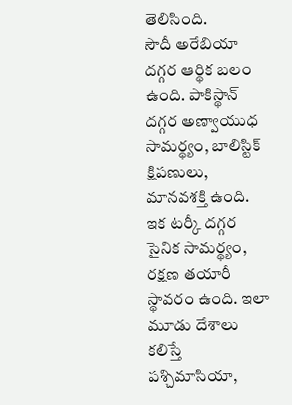తెలిసింది.
సౌదీ అరేబియా దగ్గర ఆర్థిక బలం ఉంది. పాకిస్థాన్ దగ్గర అణ్వాయుధ సామర్థ్యం, బాలిస్టిక్ క్షిపణులు, మానవశక్తి ఉంది. ఇక టర్కీ దగ్గర సైనిక సామర్థ్యం, రక్షణ తయారీ స్థావరం ఉంది. ఇలా మూడు దేశాలు కలిస్తే పశ్చిమాసియా,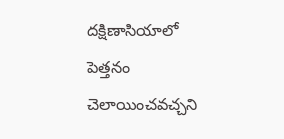దక్షిణాసియాలో పెత్తనం చెలాయించవచ్చని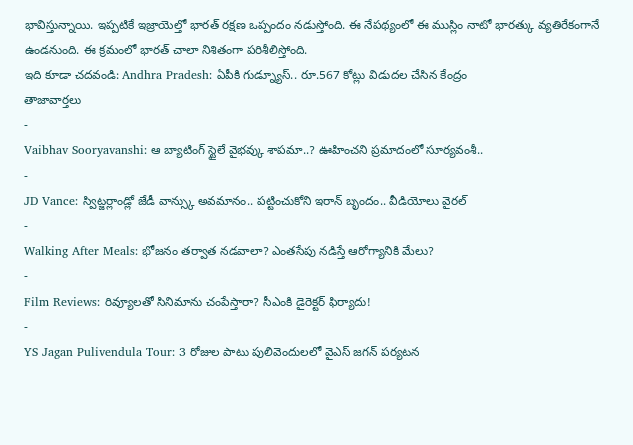భావిస్తున్నాయి. ఇప్పటికే ఇజ్రాయెల్తో భారత్ రక్షణ ఒప్పందం నడుస్తోంది. ఈ నేపథ్యంలో ఈ ముస్లిం నాటో భారత్కు వ్యతిరేకంగానే ఉండనుంది. ఈ క్రమంలో భారత్ చాలా నిశితంగా పరిశీలిస్తోంది.
ఇది కూడా చదవండి: Andhra Pradesh: ఏపీకి గుడ్న్యూస్.. రూ.567 కోట్లు విడుదల చేసిన కేంద్రం
తాజావార్తలు
-
Vaibhav Sooryavanshi: ఆ బ్యాటింగ్ స్టైలే వైభవ్కు శాపమా..? ఊహించని ప్రమాదంలో సూర్యవంశీ..
-
JD Vance: స్విట్జర్లాండ్లో జేడీ వాన్స్కు అవమానం.. పట్టించుకోని ఇరాన్ బృందం.. వీడియోలు వైరల్
-
Walking After Meals: భోజనం తర్వాత నడవాలా? ఎంతసేపు నడిస్తే ఆరోగ్యానికి మేలు?
-
Film Reviews: రివ్యూలతో సినిమాను చంపేస్తారా? సీఎంకి డైరెక్టర్ ఫిర్యాదు!
-
YS Jagan Pulivendula Tour: 3 రోజుల పాటు పులివెందులలో వైఎస్ జగన్ పర్యటన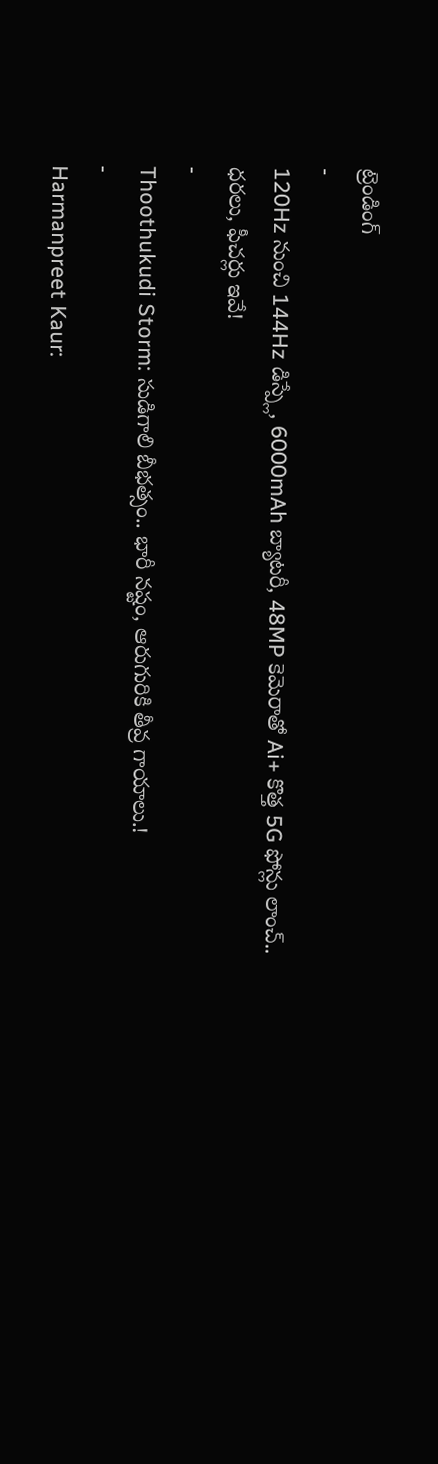ట్రెండింగ్
-
120Hz నుంచి 144Hz డిస్ప్లే, 6000mAh బ్యాటరీ, 48MP కెమెరాతో Ai+ కొత్త 5G ఫోన్లు లాంచ్.. ధరలు, ఫీచర్లు ఇవే!
-
Thoothukudi Storm: సుడిగాలి బీభత్సం.. భారీ నష్టం, ఆరుగురికి తీవ్ర గాయాలు.!
-
Harmanpreet Kaur: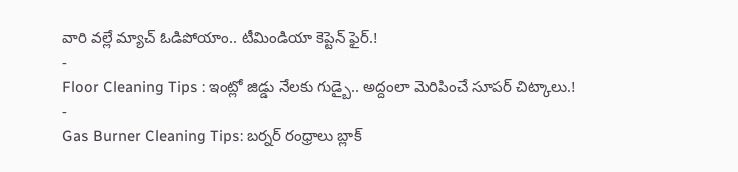వారి వల్లే మ్యాచ్ ఓడిపోయాం.. టీమిండియా కెప్టెన్ ఫైర్.!
-
Floor Cleaning Tips : ఇంట్లో జిడ్డు నేలకు గుడ్బై.. అద్దంలా మెరిపించే సూపర్ చిట్కాలు.!
-
Gas Burner Cleaning Tips: బర్నర్ రంధ్రాలు బ్లాక్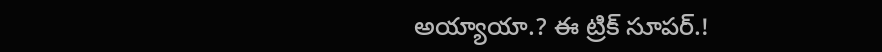అయ్యాయా.? ఈ ట్రిక్ సూపర్.!